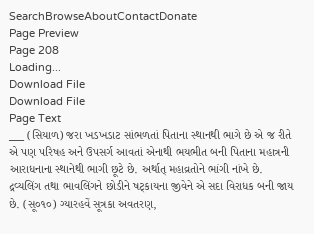SearchBrowseAboutContactDonate
Page Preview
Page 208
Loading...
Download File
Download File
Page Text
___ (સિયાળ) જરા ખડખડાટ સાંભળતાં પિતાના સ્થાનથી ભાગે છે એ જ રીતે એ પણ પરિષહ અને ઉપસર્ગ આવતાં એનાથી ભયભીત બની પિતાના મહાત્રની આરાધનાના સ્થાનેથી ભાગી છૂટે છે. અર્થાત્ મહાવ્રતોને ભાંગી નાંખે છે. દ્રવ્યલિંગ તથા ભાવલિંગને છોડીને ષટ્કાયના જીવેને એ સદા વિરાધક બની જાય છે. (સૂ૦૧૦) ગ્યારહવેં સૂત્રકા અવતરણ,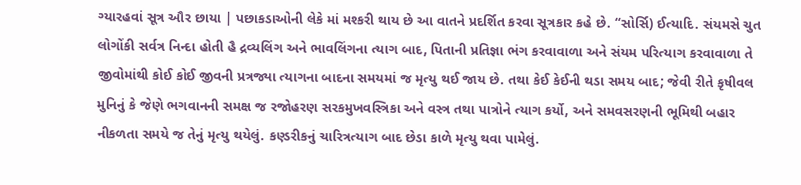ગ્યારહવાં સૂત્ર ઔર છાયા | પછાકડાઓની લેકે માં મશ્કરી થાય છે આ વાતને પ્રદર્શિત કરવા સૂત્રકાર કહે છે. “સોર્સિ) ઈત્યાદિ. સંયમસે ચુત લોગોંકી સર્વત્ર નિન્દા હોતી હૈ દ્રવ્યલિંગ અને ભાવલિંગના ત્યાગ બાદ, પિતાની પ્રતિજ્ઞા ભંગ કરવાવાળા અને સંયમ પરિત્યાગ કરવાવાળા તે જીવોમાંથી કોઈ કોઈ જીવની પ્રત્રજ્યા ત્યાગના બાદના સમયમાં જ મૃત્યુ થઈ જાય છે. તથા કેઈ કેઈની થડા સમય બાદ; જેવી રીતે કૃષીવલ મુનિનું કે જેણે ભગવાનની સમક્ષ જ રજોહરણ સરકમુખવસ્ત્રિકા અને વસ્ત્ર તથા પાત્રોને ત્યાગ કર્યો, અને સમવસરણની ભૂમિથી બહાર નીકળતા સમયે જ તેનું મૃત્યુ થયેલું. કણ્ડરીકનું ચારિત્રત્યાગ બાદ છેડા કાળે મૃત્યુ થવા પામેલું.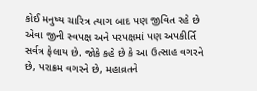કોઈ મનુષ્ય ચારિત્ર ત્યાગ બાદ પણ જીવિત રહે છે એવા જીની સ્વપક્ષ અને પરપક્ષમાં પણ અપકીર્તિ સર્વત્ર ફેલાય છે. જોકે કહે છે કે આ ઉત્સાહ વગરને છે, પરાક્રમ વગરને છે, મહાવ્રતને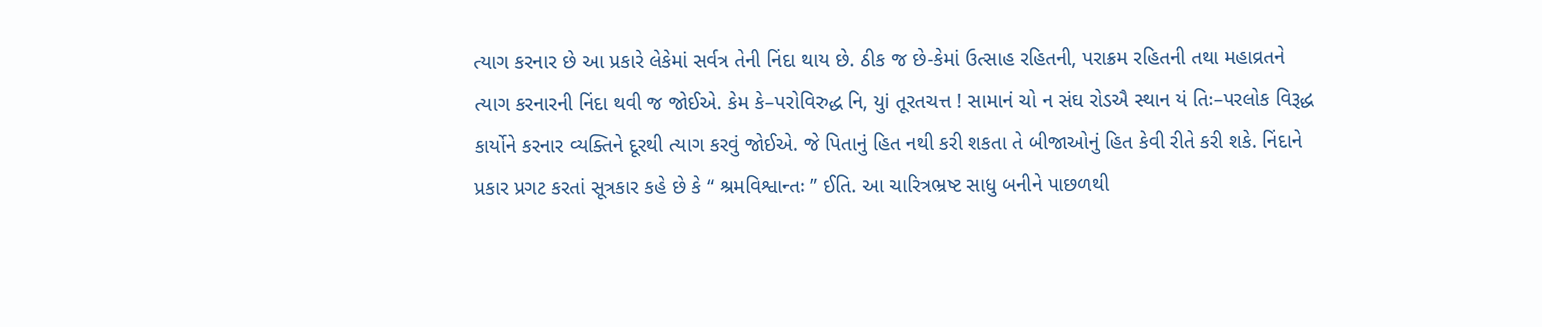ત્યાગ કરનાર છે આ પ્રકારે લેકેમાં સર્વત્ર તેની નિંદા થાય છે. ઠીક જ છે-કેમાં ઉત્સાહ રહિતની, પરાક્રમ રહિતની તથા મહાવ્રતને ત્યાગ કરનારની નિંદા થવી જ જોઈએ. કેમ કે–પરોવિરુદ્ધ નિ, યુi તૂરતચત્ત ! સામાનં ચો ન સંઘ રોડઐ સ્થાન યં તિઃ–પરલોક વિરૂદ્ધ કાર્યોને કરનાર વ્યક્તિને દૂરથી ત્યાગ કરવું જોઈએ. જે પિતાનું હિત નથી કરી શકતા તે બીજાઓનું હિત કેવી રીતે કરી શકે. નિંદાને પ્રકાર પ્રગટ કરતાં સૂત્રકાર કહે છે કે “ શ્રમવિશ્વાન્તઃ ” ઈતિ. આ ચારિત્રભ્રષ્ટ સાધુ બનીને પાછળથી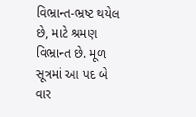વિભ્રાન્ત-ભ્રષ્ટ થયેલ છે, માટે શ્રમણ વિભ્રાન્ત છે. મૂળ સૂત્રમાં આ પદ બે વાર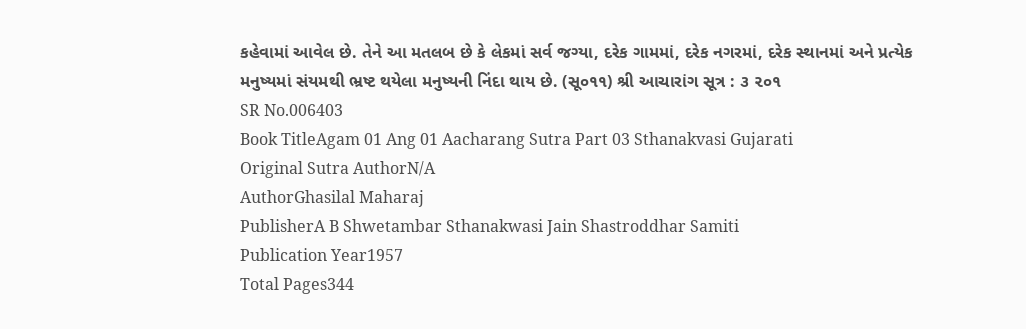કહેવામાં આવેલ છે. તેને આ મતલબ છે કે લેકમાં સર્વ જગ્યા, દરેક ગામમાં, દરેક નગરમાં, દરેક સ્થાનમાં અને પ્રત્યેક મનુષ્યમાં સંયમથી ભ્રષ્ટ થયેલા મનુષ્યની નિંદા થાય છે. (સૂ૦૧૧) શ્રી આચારાંગ સૂત્ર : ૩ ૨૦૧
SR No.006403
Book TitleAgam 01 Ang 01 Aacharang Sutra Part 03 Sthanakvasi Gujarati
Original Sutra AuthorN/A
AuthorGhasilal Maharaj
PublisherA B Shwetambar Sthanakwasi Jain Shastroddhar Samiti
Publication Year1957
Total Pages344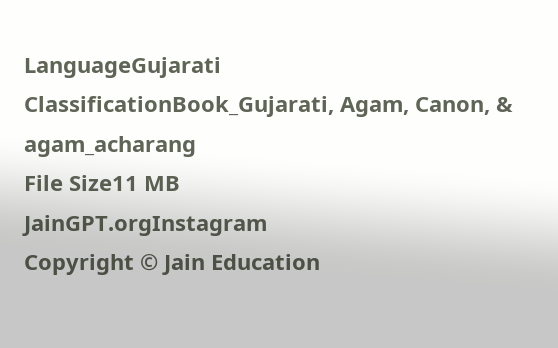LanguageGujarati
ClassificationBook_Gujarati, Agam, Canon, & agam_acharang
File Size11 MB
JainGPT.orgInstagram
Copyright © Jain Education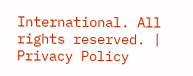International. All rights reserved. | Privacy Policy